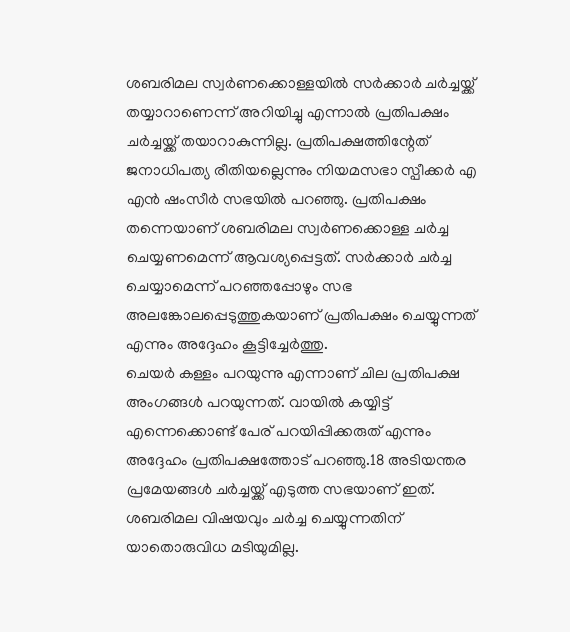ശബരിമല സ്വർണക്കൊള്ളയിൽ സർക്കാർ ചർച്ചയ്ക്ക് തയ്യാറാണെന്ന് അറിയിച്ചു എന്നാൽ പ്രതിപക്ഷം ചർച്ചയ്ക്ക് തയാറാകുന്നില്ല. പ്രതിപക്ഷത്തിന്റേത് ജനാധിപത്യ രീതിയല്ലെന്നും നിയമസഭാ സ്പീക്കർ എ എൻ ഷംസീർ സഭയിൽ പറഞ്ഞു. പ്രതിപക്ഷം തന്നെയാണ് ശബരിമല സ്വർണക്കൊള്ള ചർച്ച ചെയ്യണമെന്ന് ആവശ്യപ്പെട്ടത്. സർക്കാർ ചർച്ച ചെയ്യാമെന്ന് പറഞ്ഞപ്പോഴും സഭ അലങ്കോലപ്പെടുത്തുകയാണ് പ്രതിപക്ഷം ചെയ്യുന്നത് എന്നും അദ്ദേഹം കൂട്ടിച്ചേർത്തു.
ചെയർ കള്ളം പറയുന്നു എന്നാണ് ചില പ്രതിപക്ഷ അംഗങ്ങൾ പറയുന്നത്. വായിൽ കയ്യിട്ട് എന്നെക്കൊണ്ട് പേര് പറയിപ്പിക്കരുത് എന്നും അദ്ദേഹം പ്രതിപക്ഷത്തോട് പറഞ്ഞു.18 അടിയന്തര പ്രമേയങ്ങൾ ചർച്ചയ്ക്ക് എടുത്ത സഭയാണ് ഇത്. ശബരിമല വിഷയവും ചർച്ച ചെയ്യുന്നതിന് യാതൊരുവിധ മടിയുമില്ല.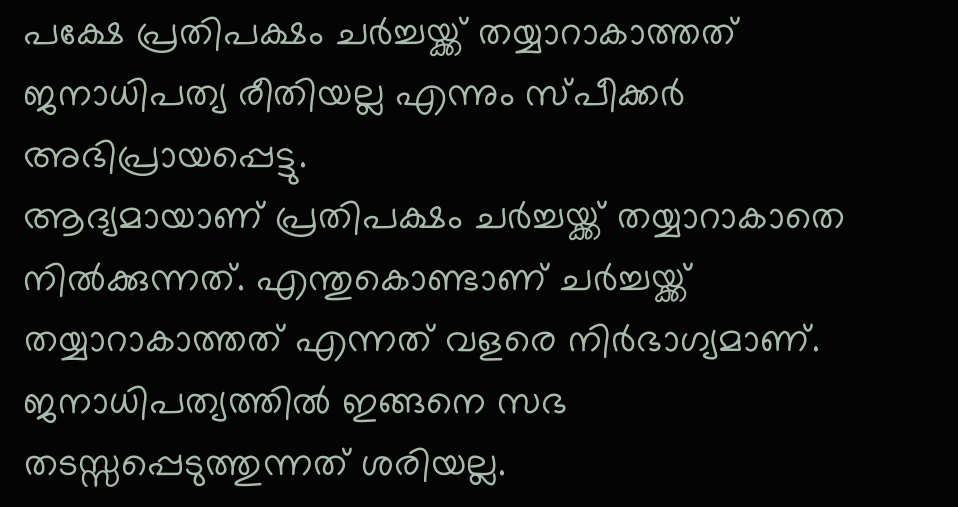പക്ഷേ പ്രതിപക്ഷം ചർച്ചയ്ക്ക് തയ്യാറാകാത്തത് ജനാധിപത്യ രീതിയല്ല എന്നും സ്പീക്കർ അഭിപ്രായപ്പെട്ടു.
ആദ്യമായാണ് പ്രതിപക്ഷം ചർച്ചയ്ക്ക് തയ്യാറാകാതെ നിൽക്കുന്നത്. എന്തുകൊണ്ടാണ് ചർച്ചയ്ക്ക് തയ്യാറാകാത്തത് എന്നത് വളരെ നിർഭാഗ്യമാണ്. ജനാധിപത്യത്തിൽ ഇങ്ങനെ സഭ തടസ്സപ്പെടുത്തുന്നത് ശരിയല്ല.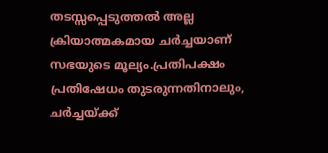തടസ്സപ്പെടുത്തൽ അല്ല ക്രിയാത്മകമായ ചർച്ചയാണ് സഭയുടെ മൂല്യം.പ്രതിപക്ഷം പ്രതിഷേധം തുടരുന്നതിനാലും, ചർച്ചയ്ക്ക്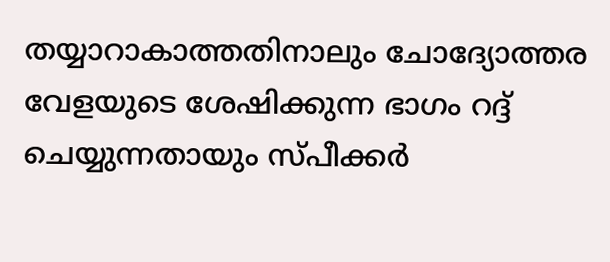തയ്യാറാകാത്തതിനാലും ചോദ്യോത്തര വേളയുടെ ശേഷിക്കുന്ന ഭാഗം റദ്ദ് ചെയ്യുന്നതായും സ്പീക്കർ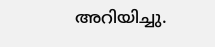അറിയിച്ചു.